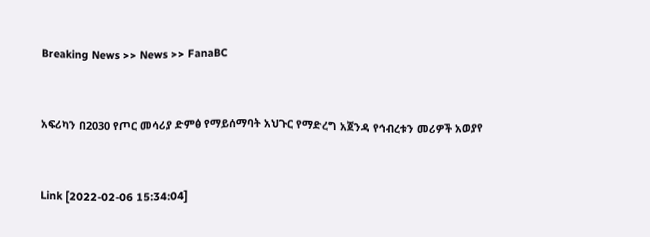Breaking News >> News >> FanaBC


አፍሪካን በ2030 የጦር መሳሪያ ድምፅ የማይሰማባት አህጉር የማድረግ አጀንዳ የኅብረቱን መሪዎች አወያየ


Link [2022-02-06 15:34:04]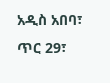አዲስ አበባ፣ ጥር 29፣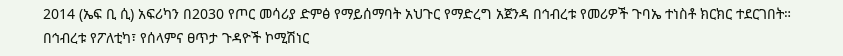2014 (ኤፍ ቢ ሲ) አፍሪካን በ2030 የጦር መሳሪያ ድምፅ የማይሰማባት አህጉር የማድረግ አጀንዳ በኅብረቱ የመሪዎች ጉባኤ ተነስቶ ክርክር ተደርገበት። በኅብረቱ የፖለቲካ፣ የሰላምና ፀጥታ ጉዳዮች ኮሚሽነር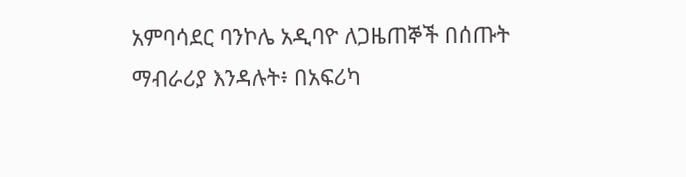አምባሳደር ባንኮሌ አዲባዮ ለጋዜጠኞች በሰጡት ማብራሪያ እንዳሉት፥ በአፍሪካ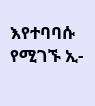እየተባባሱ የሚገኙ ኢ-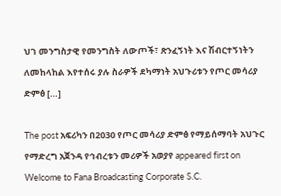ህገ መንግስታዊ የመንግስት ለውጦች፣ ጽንፈኝነት እና ሽብርተኝነትን ለመከላከል እየተሰሩ ያሉ ስራዎች ደካማነት አህጉሪቱን የጦር መሳሪያ ድምፅ […]

The post አፍሪካን በ2030 የጦር መሳሪያ ድምፅ የማይሰማባት አህጉር የማድረግ አጀንዳ የኅብረቱን መሪዎች አወያየ appeared first on Welcome to Fana Broadcasting Corporate S.C.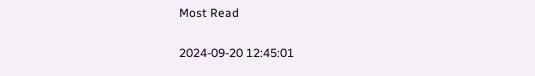Most Read

2024-09-20 12:45:01